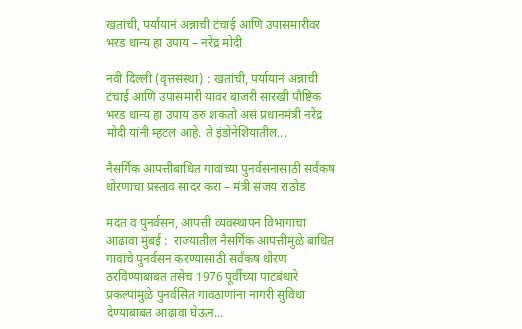खतांची, पर्यायानं अन्नाची टंचाई आणि उपासमारीवर भरड धान्य हा उपाय – नरेंद्र मोदी

नवी दिल्ली (वृत्तसंस्था) : खतांची, पर्यायानं अन्नाची टंचाई आणि उपासमारी यावर बाजरी सारखी पौष्टिक भरड धान्य हा उपाय ठरु शकतो असं प्रधानमंत्री नरेंद्र मोदी यांनी म्हटल आहे. ते इंडोनेशियातील...

नैसर्गिक आपत्तीबाधित गावांच्या पुनर्वसनासाठी सर्वंकष धोरणाचा प्रस्ताव सादर करा – मंत्री संजय राठोड

मदत व पुनर्वसन, आपत्ती व्यवस्थापन विभागाचा आढावा मुंबई :  राज्यातील नैसर्गिक आपत्तीमुळे बाधित गावांचे पुनर्वसन करण्यासाठी सर्वंकष धोरण ठरविण्याबाबत तसेच 1976 पूर्वीच्या पाटबंधारे प्रकल्पांमुळे पुनर्वसित गावठाणांना नागरी सुविधा देण्याबाबत आढावा घेऊन...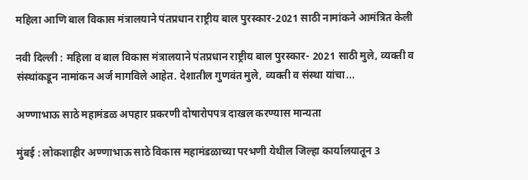महिला आणि बाल विकास मंत्रालयाने पंतप्रधान राष्ट्रीय बाल पुरस्कार-2021 साठी नामांकने आमंत्रित केली

नवी दिल्‍ली : महिला व बाल विकास मंत्रालयाने पंतप्रधान राष्ट्रीय बाल पुरस्कार- 2021 साठी मुले, व्यक्ती व संस्थांकडून नामांकन अर्ज मागविले आहेत. देशातील गुणवंत मुले, व्यक्ती व संस्था यांचा...

अण्णाभाऊ साठे महामंडळ अपहार प्रकरणी दोषारोपपत्र दाखल करण्यास मान्यता

मुंबई : लोकशाहीर अण्णाभाऊ साठे विकास महामंडळाच्या परभणी येथील जिल्हा कार्यालयातून 3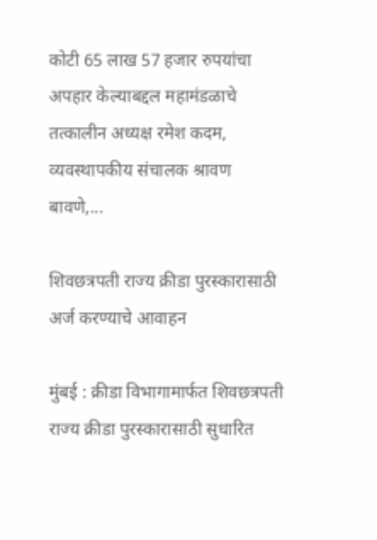कोटी 65 लाख 57 हजार रुपयांचा अपहार केल्याबद्दल महामंडळाचे तत्कालीन अध्यक्ष रमेश कदम, व्यवस्थापकीय संचालक श्रावण बावणे,...

शिवछत्रपती राज्य क्रीडा पुरस्कारासाठी अर्ज करण्याचे आवाहन

मुंबई : क्रीडा विभागामार्फत शिवछत्रपती राज्य क्रीडा पुरस्कारासाठी सुधारित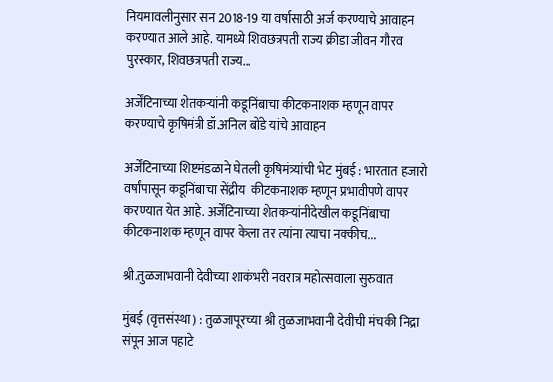नियमावलीनुसार सन 2018-19 या वर्षासाठी अर्ज करण्याचे आवाहन करण्यात आले आहे. यामध्ये शिवछत्रपती राज्य क्रीडा जीवन गौरव पुरस्कार, शिवछत्रपती राज्य...

अर्जेंटिनाच्या शेतकऱ्यांनी कडूनिंबाचा कीटकनाशक म्हणून वापर करण्याचे कृषिमंत्री डॉ.अनिल बोंडे यांचे आवाहन

अर्जेंटिनाच्या शिष्टमंडळाने घेतली कृषिमंत्र्यांची भेट मुंबई : भारतात हजारो वर्षांपासून कडूनिंबाचा सेंद्रीय  कीटकनाशक म्हणून प्रभावीपणे वापर करण्यात येत आहे. अर्जेंटिनाच्या शेतकऱ्यांनीदेखील कडूनिंबाचा कीटकनाशक म्हणून वापर केला तर त्यांना त्याचा नक्कीच...

श्री.तुळजाभवानी देवीच्या शाकंभरी नवरात्र महोत्सवाला सुरुवात

मुंबई (वृत्तसंस्था) : तुळजापूरच्या श्री तुळजाभवानी देवीची मंचकी निद्रा संपून आज पहाटे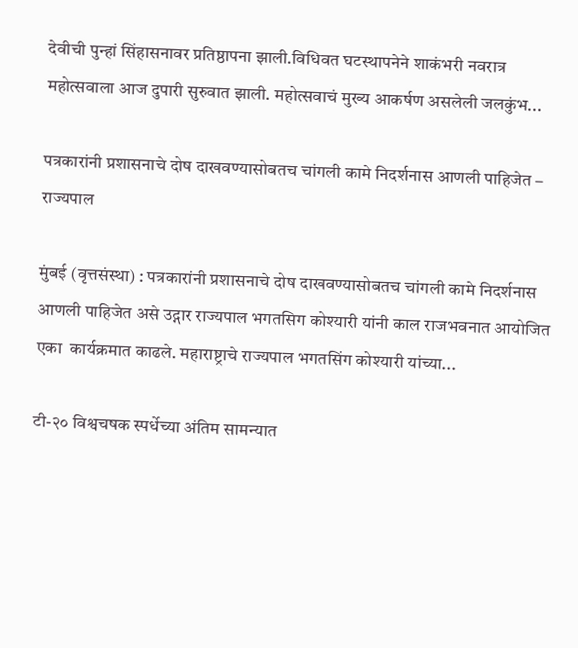देवीची पुन्हां सिंहासनावर प्रतिष्ठापना झाली.विधिवत घटस्थापनेने शाकंभरी नवरात्र महोत्सवाला आज दुपारी सुरुवात झाली. महोत्सवाचं मुख्य आकर्षण असलेली जलकुंभ...

पत्रकारांनी प्रशासनाचे दोष दाखवण्यासोबतच चांगली कामे निदर्शनास आणली पाहिजेत – राज्यपाल

मुंबई (वृत्तसंस्था) : पत्रकारांनी प्रशासनाचे दोष दाखवण्यासोबतच चांगली कामे निदर्शनास आणली पाहिजेत असे उद्गार राज्यपाल भगतसिग कोश्यारी यांनी काल राजभवनात आयोजित एका  कार्यक्रमात काढले. महाराष्ट्राचे राज्यपाल भगतसिंग कोश्यारी यांच्या...

टी-२० विश्वचषक स्पर्धेच्या अंतिम सामन्यात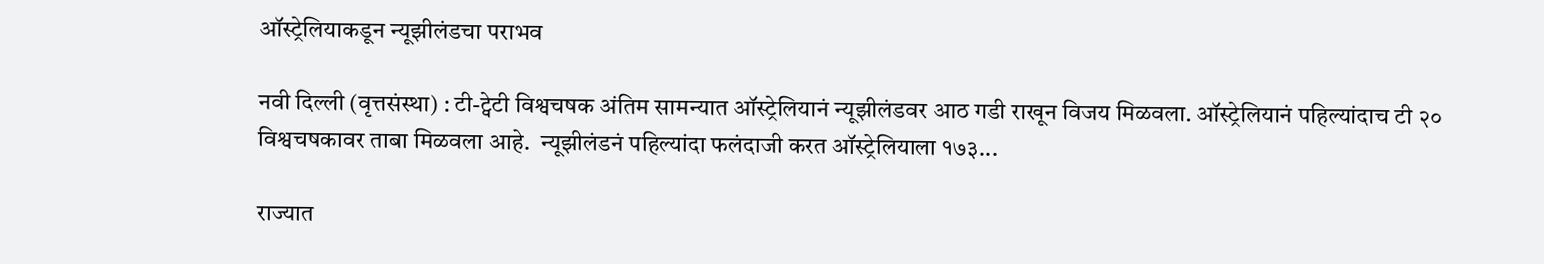ऑस्ट्रेलियाकडून न्यूझीलंडचा पराभव

नवी दिल्ली (वृत्तसंस्था) : टी-ट्वेटी विश्वचषक अंतिम सामन्यात ऑस्ट्रेलियानं न्यूझीलंडवर आठ गडी राखून विजय मिळवला. ऑस्ट्रेलियानं पहिल्यांदाच टी २० विश्वचषकावर ताबा मिळवला आहे.  न्यूझीलंडनं पहिल्यांदा फलंदाजी करत ऑस्ट्रेलियाला १७३...

राज्यात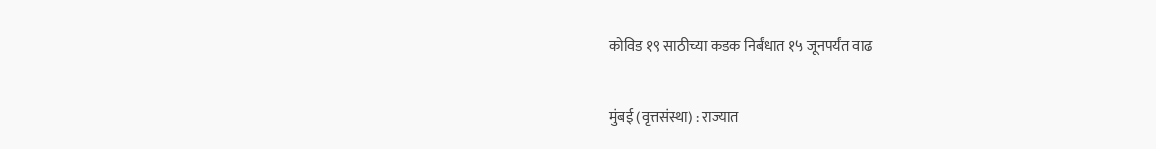कोविड १९ साठीच्या कडक निर्बंधात १५ जूनपर्यंत वाढ

मुंबई (वृत्तसंस्था) : राज्यात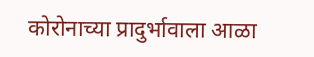कोरोनाच्या प्रादुर्भावाला आळा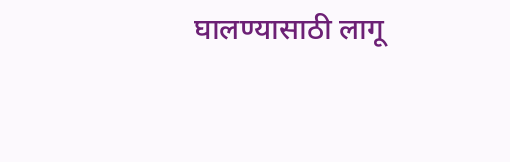घालण्यासाठी लागू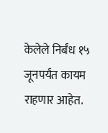केलेले निर्बंध १५ जूनपर्यंत कायम राहणार आहेत.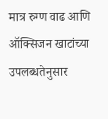मात्र रुग्ण वाढ आणि ऑक्सिजन खाटांच्या उपलब्धतेनुसार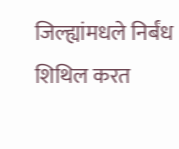जिल्ह्यांमधले निर्बंध शिथिल करत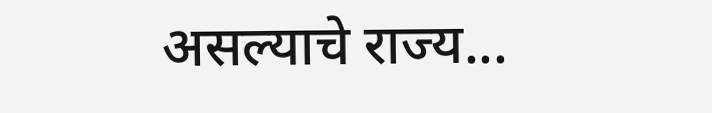असल्याचे राज्य...